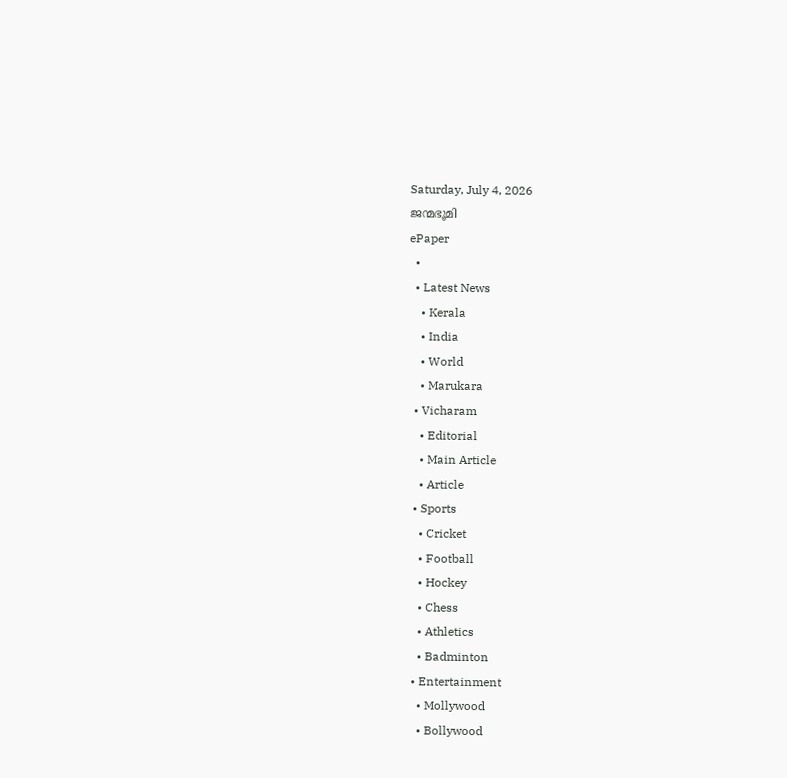Saturday, July 4, 2026
ജന്മഭൂമി
ePaper
  •
  • Latest News
    • Kerala
    • India
    • World
    • Marukara
  • Vicharam
    • Editorial
    • Main Article
    • Article
  • Sports
    • Cricket
    • Football
    • Hockey
    • Chess
    • Athletics
    • Badminton
  • Entertainment
    • Mollywood
    • Bollywood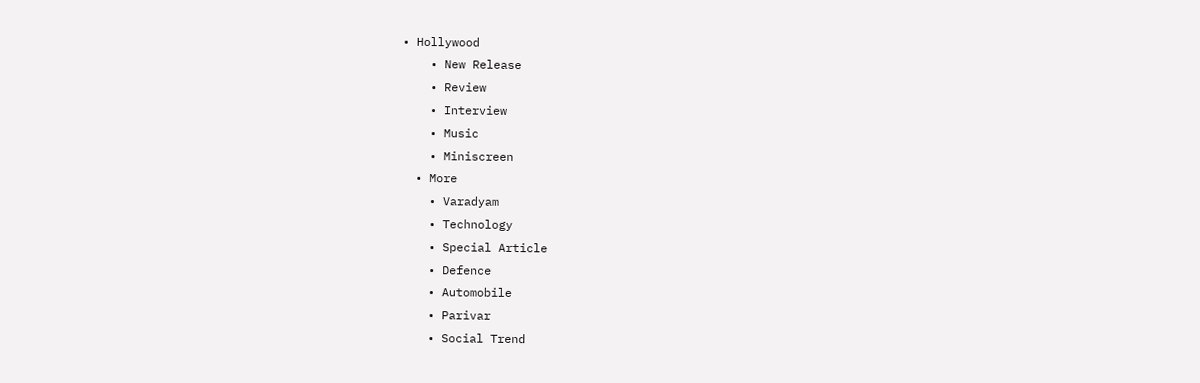• Hollywood
    • New Release
    • Review
    • Interview
    • Music
    • Miniscreen
  • More
    • Varadyam
    • Technology
    • Special Article
    • Defence
    • Automobile
    • Parivar
    • Social Trend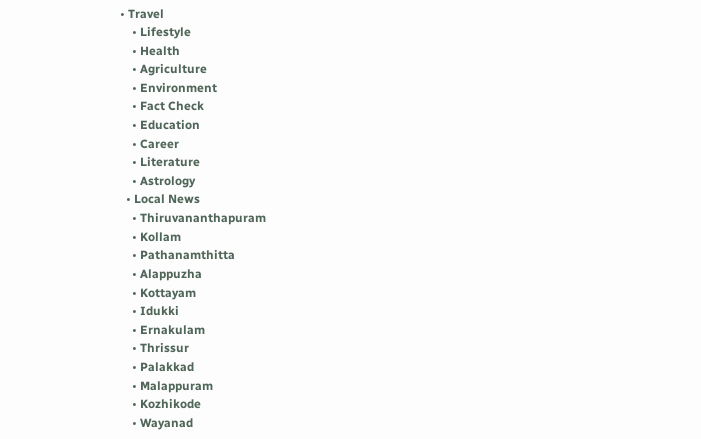• Travel
    • Lifestyle
    • Health
    • Agriculture
    • Environment
    • Fact Check
    • Education
    • Career
    • Literature
    • Astrology
  • Local News
    • Thiruvananthapuram
    • Kollam
    • Pathanamthitta
    • Alappuzha
    • Kottayam
    • Idukki
    • Ernakulam
    • Thrissur
    • Palakkad
    • Malappuram
    • Kozhikode
    • Wayanad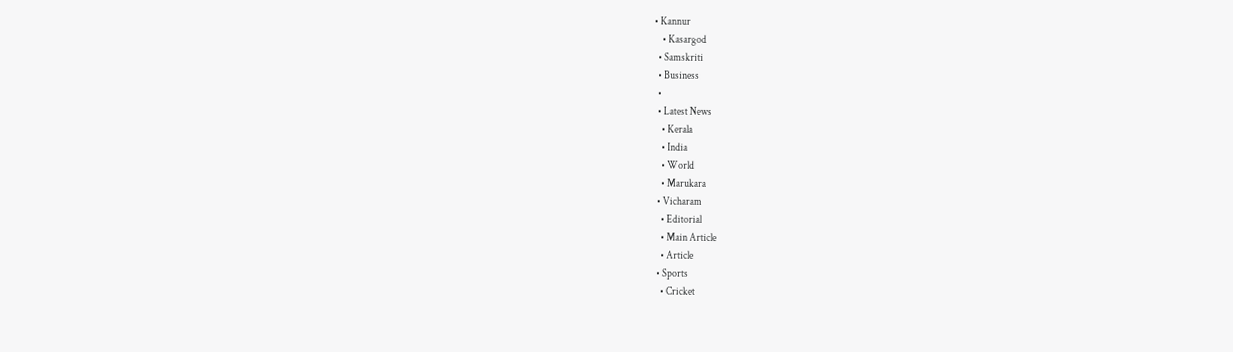• Kannur
    • Kasargod
  • Samskriti
  • Business
  •
  • Latest News
    • Kerala
    • India
    • World
    • Marukara
  • Vicharam
    • Editorial
    • Main Article
    • Article
  • Sports
    • Cricket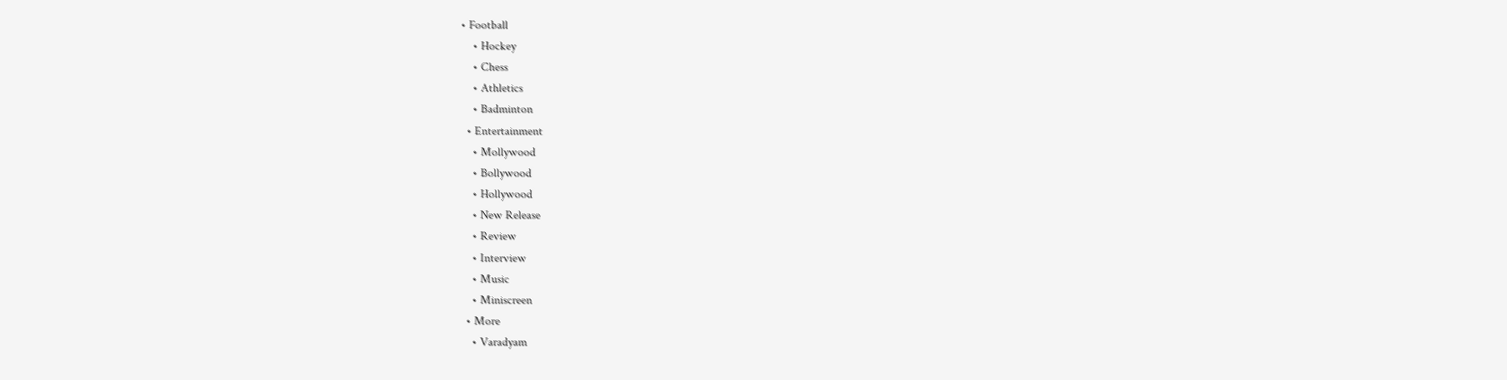• Football
    • Hockey
    • Chess
    • Athletics
    • Badminton
  • Entertainment
    • Mollywood
    • Bollywood
    • Hollywood
    • New Release
    • Review
    • Interview
    • Music
    • Miniscreen
  • More
    • Varadyam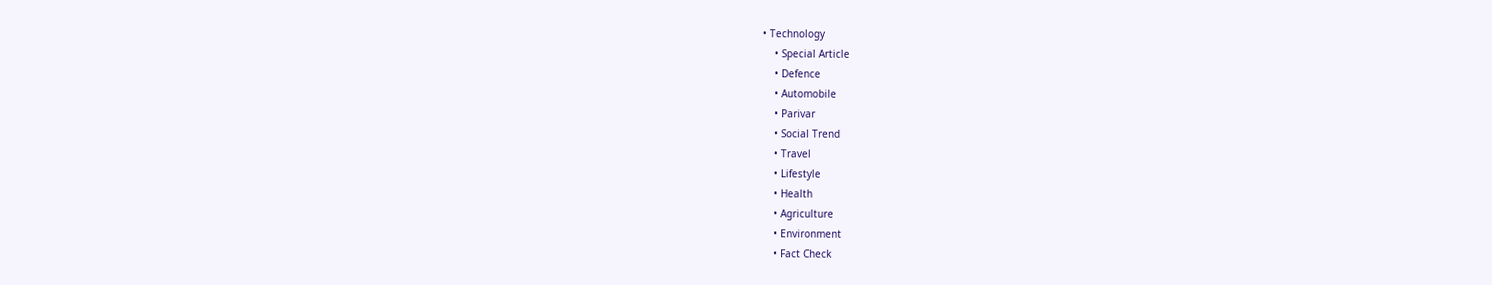• Technology
    • Special Article
    • Defence
    • Automobile
    • Parivar
    • Social Trend
    • Travel
    • Lifestyle
    • Health
    • Agriculture
    • Environment
    • Fact Check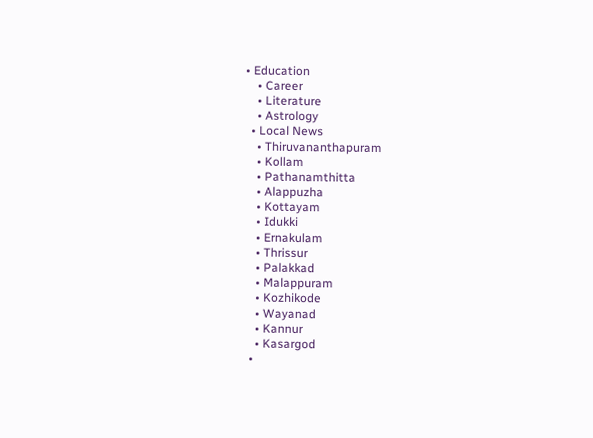• Education
    • Career
    • Literature
    • Astrology
  • Local News
    • Thiruvananthapuram
    • Kollam
    • Pathanamthitta
    • Alappuzha
    • Kottayam
    • Idukki
    • Ernakulam
    • Thrissur
    • Palakkad
    • Malappuram
    • Kozhikode
    • Wayanad
    • Kannur
    • Kasargod
  •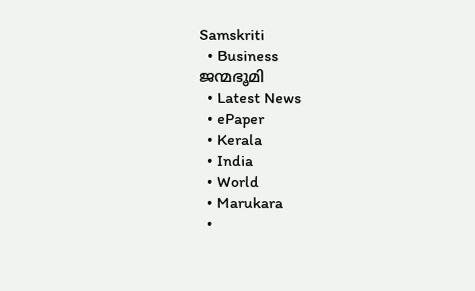Samskriti
  • Business
ജന്മഭൂമി
  • Latest News
  • ePaper
  • Kerala
  • India
  • World
  • Marukara
  •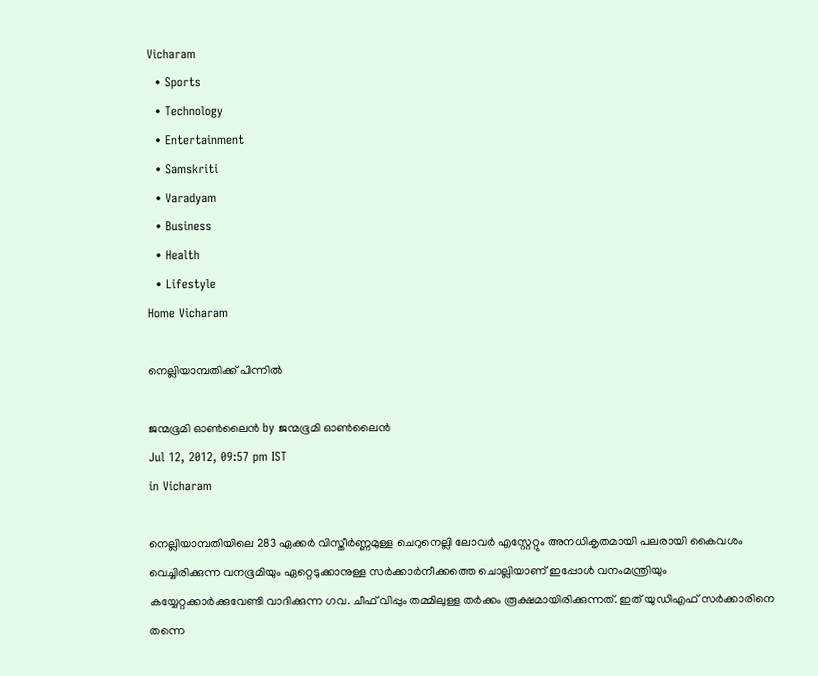Vicharam
  • Sports
  • Technology
  • Entertainment
  • Samskriti
  • Varadyam
  • Business
  • Health
  • Lifestyle
Home Vicharam

നെല്ലിയാമ്പതിക്ക്‌ പിന്നില്‍

ജന്മഭൂമി ഓണ്‍ലൈന്‍ by ജന്മഭൂമി ഓണ്‍ലൈന്‍
Jul 12, 2012, 09:57 pm IST
in Vicharam

നെല്ലിയാമ്പതിയിലെ 283 ഏക്കര്‍ വിസ്തീര്‍ണ്ണമുള്ള ചെറുനെല്ലി ലോവര്‍ എസ്റ്റേറ്റും അനധികൃതമായി പലരായി കൈവശം വെച്ചിരിക്കുന്ന വനഭൂമിയും ഏറ്റെടുക്കാനുള്ള സര്‍ക്കാര്‍നീക്കത്തെ ചൊല്ലിയാണ്‌ ഇപ്പോള്‍ വനംമന്ത്രിയും കയ്യേറ്റക്കാര്‍ക്കുവേണ്ടി വാദിക്കുന്ന ഗവ. ചീഫ്‌ വിപ്പും തമ്മിലുള്ള തര്‍ക്കം രൂക്ഷമായിരിക്കുന്നത്‌. ഇത്‌ യുഡിഎഫ്‌ സര്‍ക്കാരിനെ തന്നെ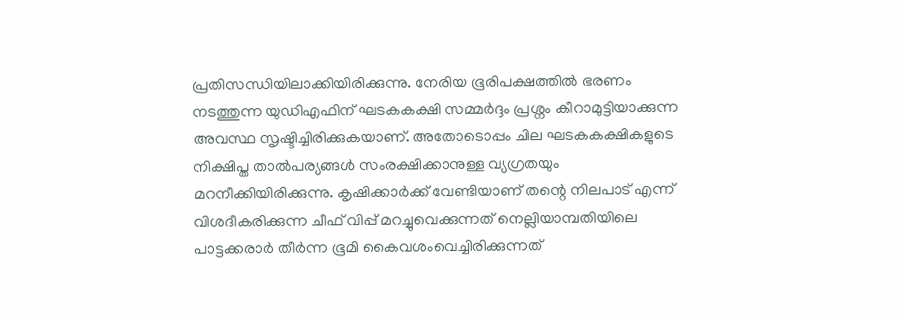പ്രതിസന്ധിയിലാക്കിയിരിക്കുന്നു. നേരിയ ഭൂരിപക്ഷത്തില്‍ ഭരണം നടത്തുന്ന യുഡിഎഫിന്‌ ഘടകകക്ഷി സമ്മര്‍ദ്ദം പ്രശ്നം കീറാമുട്ടിയാക്കുന്ന അവസ്ഥ സൃഷ്ടിച്ചിരിക്കുകയാണ്‌. അതോടൊപ്പം ചില ഘടകകക്ഷികളുടെ നിക്ഷിപ്ത താല്‍പര്യങ്ങള്‍ സംരക്ഷിക്കാനുള്ള വ്യഗ്രതയും മറനീക്കിയിരിക്കുന്നു. കൃഷിക്കാര്‍ക്ക്‌ വേണ്ടിയാണ്‌ തന്റെ നിലപാട്‌ എന്ന്‌ വിശദീകരിക്കുന്ന ചീഫ്‌ വിപ്പ്‌ മറച്ചുവെക്കുന്നത്‌ നെല്ലിയാമ്പതിയിലെ പാട്ടക്കരാര്‍ തീര്‍ന്ന ഭൂമി കൈവശംവെച്ചിരിക്കുന്നത്‌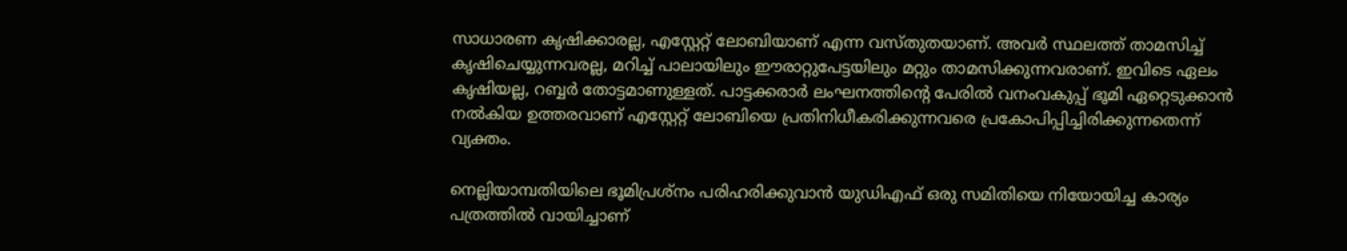സാധാരണ കൃഷിക്കാരല്ല, എസ്റ്റേറ്റ്‌ ലോബിയാണ്‌ എന്ന വസ്തുതയാണ്‌. അവര്‍ സ്ഥലത്ത്‌ താമസിച്ച്‌ കൃഷിചെയ്യുന്നവരല്ല, മറിച്ച്‌ പാലായിലും ഈരാറ്റുപേട്ടയിലും മറ്റും താമസിക്കുന്നവരാണ്‌. ഇവിടെ ഏലം കൃഷിയല്ല, റബ്ബര്‍ തോട്ടമാണുള്ളത്‌. പാട്ടക്കരാര്‍ ലംഘനത്തിന്റെ പേരില്‍ വനംവകുപ്പ്‌ ഭൂമി ഏറ്റെടുക്കാന്‍ നല്‍കിയ ഉത്തരവാണ്‌ എസ്റ്റേറ്റ്‌ ലോബിയെ പ്രതിനിധീകരിക്കുന്നവരെ പ്രകോപിപ്പിച്ചിരിക്കുന്നതെന്ന്‌ വ്യക്തം.

നെല്ലിയാമ്പതിയിലെ ഭൂമിപ്രശ്നം പരിഹരിക്കുവാന്‍ യുഡിഎഫ്‌ ഒരു സമിതിയെ നിയോയിച്ച കാര്യം പത്രത്തില്‍ വായിച്ചാണ്‌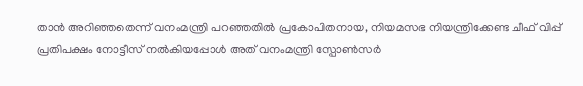താന്‍ അറിഞ്ഞതെന്ന്‌ വനംമന്ത്രി പറഞ്ഞതില്‍ പ്രകോപിതനായ, നിയമസഭ നിയന്ത്രിക്കേണ്ട ചീഫ്‌ വിപ്പ്‌ പ്രതിപക്ഷം നോട്ടീസ്‌ നല്‍കിയപ്പോള്‍ അത്‌ വനംമന്ത്രി സ്പോണ്‍സര്‍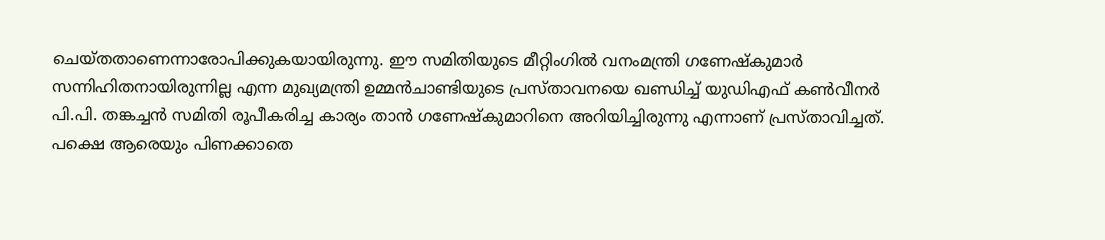ചെയ്തതാണെന്നാരോപിക്കുകയായിരുന്നു. ഈ സമിതിയുടെ മീറ്റിംഗില്‍ വനംമന്ത്രി ഗണേഷ്കുമാര്‍ സന്നിഹിതനായിരുന്നില്ല എന്ന മുഖ്യമന്ത്രി ഉമ്മന്‍ചാണ്ടിയുടെ പ്രസ്താവനയെ ഖണ്ഡിച്ച്‌ യുഡിഎഫ്‌ കണ്‍വീനര്‍ പി.പി. തങ്കച്ചന്‍ സമിതി രൂപീകരിച്ച കാര്യം താന്‍ ഗണേഷ്കുമാറിനെ അറിയിച്ചിരുന്നു എന്നാണ്‌ പ്രസ്താവിച്ചത്‌. പക്ഷെ ആരെയും പിണക്കാതെ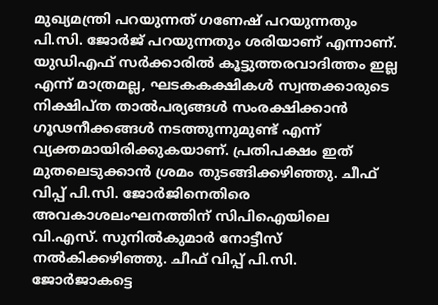മുഖ്യമന്ത്രി പറയുന്നത്‌ ഗണേഷ്‌ പറയുന്നതും പി.സി. ജോര്‍ജ്‌ പറയുന്നതും ശരിയാണ്‌ എന്നാണ്‌. യുഡിഎഫ്‌ സര്‍ക്കാരില്‍ കൂട്ടുത്തരവാദിത്തം ഇല്ല എന്ന്‌ മാത്രമല്ല, ഘടകകക്ഷികള്‍ സ്വന്തക്കാരുടെ നിക്ഷിപ്ത താല്‍പര്യങ്ങള്‍ സംരക്ഷിക്കാന്‍ ഗൂഢനീക്കങ്ങള്‍ നടത്തുന്നുമുണ്ട്‌ എന്ന്‌ വ്യക്തമായിരിക്കുകയാണ്‌. പ്രതിപക്ഷം ഇത്‌ മുതലെടുക്കാന്‍ ശ്രമം തുടങ്ങിക്കഴിഞ്ഞു. ചീഫ്‌ വിപ്പ്‌ പി.സി. ജോര്‍ജിനെതിരെ അവകാശലംഘനത്തിന്‌ സിപിഐയിലെ വി.എസ്‌. സുനില്‍കുമാര്‍ നോട്ടീസ്‌ നല്‍കിക്കഴിഞ്ഞു. ചീഫ്‌ വിപ്പ്‌ പി.സി. ജോര്‍ജാകട്ടെ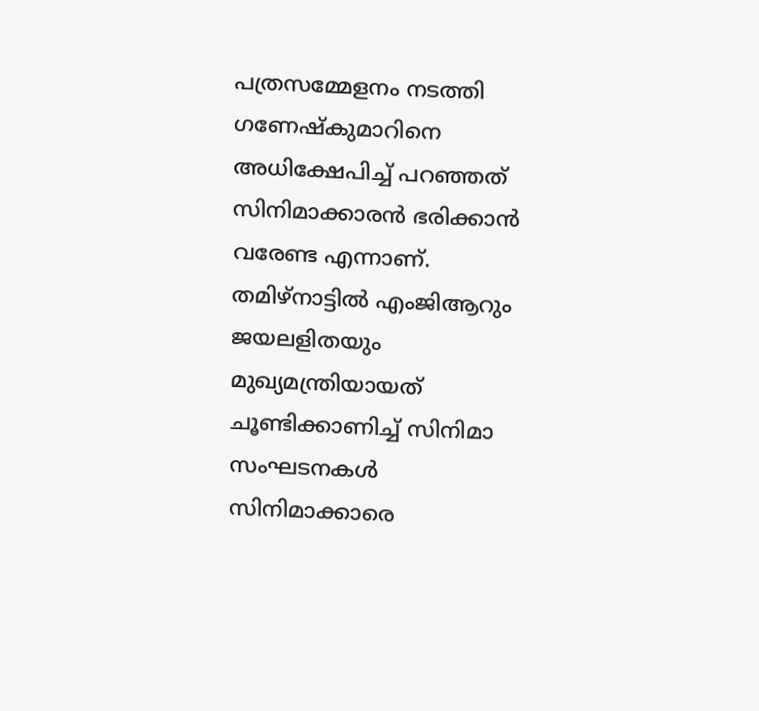പത്രസമ്മേളനം നടത്തി ഗണേഷ്കുമാറിനെ അധിക്ഷേപിച്ച്‌ പറഞ്ഞത്‌ സിനിമാക്കാരന്‍ ഭരിക്കാന്‍ വരേണ്ട എന്നാണ്‌. തമിഴ്‌നാട്ടില്‍ എംജിആറും ജയലളിതയും മുഖ്യമന്ത്രിയായത്‌ ചൂണ്ടിക്കാണിച്ച്‌ സിനിമാ സംഘടനകള്‍ സിനിമാക്കാരെ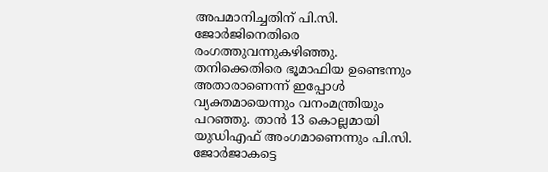അപമാനിച്ചതിന്‌ പി.സി. ജോര്‍ജിനെതിരെ രംഗത്തുവന്നുകഴിഞ്ഞു. തനിക്കെതിരെ ഭൂമാഫിയ ഉണ്ടെന്നും അതാരാണെന്ന്‌ ഇപ്പോള്‍ വ്യക്തമായെന്നും വനംമന്ത്രിയും പറഞ്ഞു. താന്‍ 13 കൊല്ലമായി യുഡിഎഫ്‌ അംഗമാണെന്നും പി.സി. ജോര്‍ജാകട്ടെ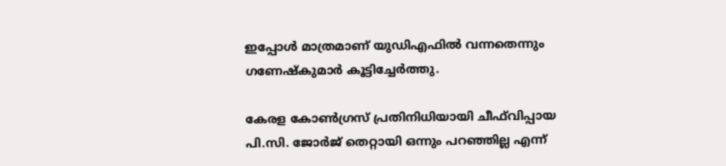ഇപ്പോള്‍ മാത്രമാണ്‌ യുഡിഎഫില്‍ വന്നതെന്നും ഗണേഷ്കുമാര്‍ കൂട്ടിച്ചേര്‍ത്തു.

കേരള കോണ്‍ഗ്രസ്‌ പ്രതിനിധിയായി ചീഫ്‌വിപ്പായ പി.സി. ജോര്‍ജ്‌ തെറ്റായി ഒന്നും പറഞ്ഞില്ല എന്ന്‌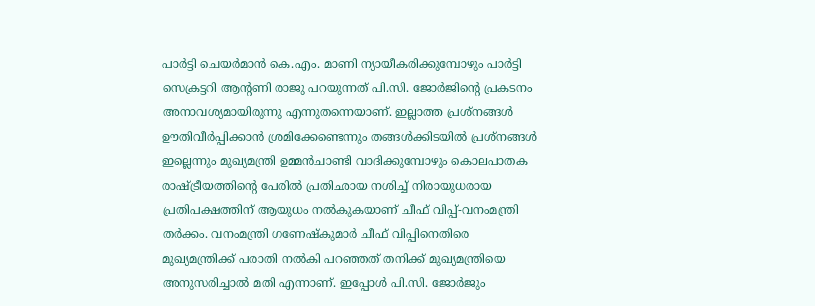പാര്‍ട്ടി ചെയര്‍മാന്‍ കെ.എം. മാണി ന്യായീകരിക്കുമ്പോഴും പാര്‍ട്ടി സെക്രട്ടറി ആന്റണി രാജു പറയുന്നത്‌ പി.സി. ജോര്‍ജിന്റെ പ്രകടനം അനാവശ്യമായിരുന്നു എന്നുതന്നെയാണ്‌. ഇല്ലാത്ത പ്രശ്നങ്ങള്‍ ഊതിവീര്‍പ്പിക്കാന്‍ ശ്രമിക്കേണ്ടെന്നും തങ്ങള്‍ക്കിടയില്‍ പ്രശ്നങ്ങള്‍ ഇല്ലെന്നും മുഖ്യമന്ത്രി ഉമ്മന്‍ചാണ്ടി വാദിക്കുമ്പോഴും കൊലപാതക രാഷ്‌ട്രീയത്തിന്റെ പേരില്‍ പ്രതിഛായ നശിച്ച്‌ നിരായുധരായ പ്രതിപക്ഷത്തിന്‌ ആയുധം നല്‍കുകയാണ്‌ ചീഫ്‌ വിപ്പ്‌-വനംമന്ത്രി തര്‍ക്കം. വനംമന്ത്രി ഗണേഷ്കുമാര്‍ ചീഫ്‌ വിപ്പിനെതിരെ മുഖ്യമന്ത്രിക്ക്‌ പരാതി നല്‍കി പറഞ്ഞത്‌ തനിക്ക്‌ മുഖ്യമന്ത്രിയെ അനുസരിച്ചാല്‍ മതി എന്നാണ്‌. ഇപ്പോള്‍ പി.സി. ജോര്‍ജും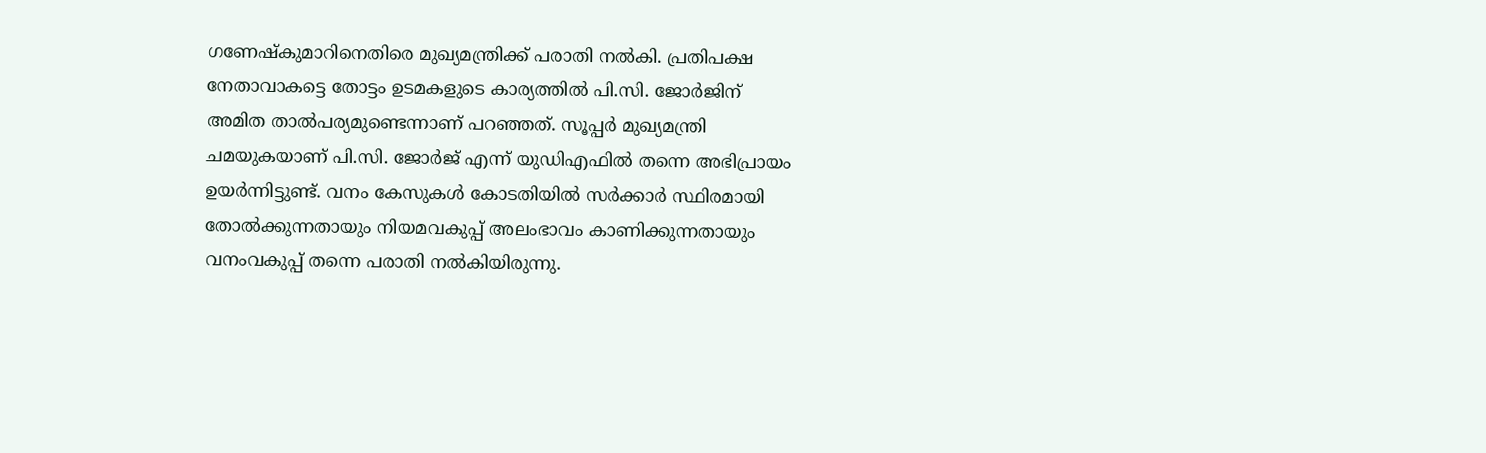ഗണേഷ്കുമാറിനെതിരെ മുഖ്യമന്ത്രിക്ക്‌ പരാതി നല്‍കി. പ്രതിപക്ഷ നേതാവാകട്ടെ തോട്ടം ഉടമകളുടെ കാര്യത്തില്‍ പി.സി. ജോര്‍ജിന്‌ അമിത താല്‍പര്യമുണ്ടെന്നാണ്‌ പറഞ്ഞത്‌. സൂപ്പര്‍ മുഖ്യമന്ത്രി ചമയുകയാണ്‌ പി.സി. ജോര്‍ജ്‌ എന്ന്‌ യുഡിഎഫില്‍ തന്നെ അഭിപ്രായം ഉയര്‍ന്നിട്ടുണ്ട്‌. വനം കേസുകള്‍ കോടതിയില്‍ സര്‍ക്കാര്‍ സ്ഥിരമായി തോല്‍ക്കുന്നതായും നിയമവകുപ്പ്‌ അലംഭാവം കാണിക്കുന്നതായും വനംവകുപ്പ്‌ തന്നെ പരാതി നല്‍കിയിരുന്നു.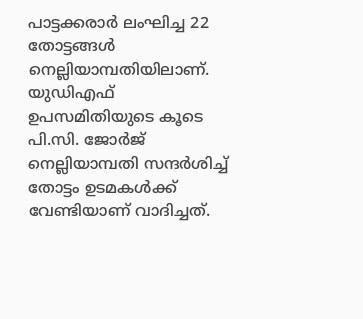പാട്ടക്കരാര്‍ ലംഘിച്ച 22 തോട്ടങ്ങള്‍ നെല്ലിയാമ്പതിയിലാണ്‌. യുഡിഎഫ്‌ ഉപസമിതിയുടെ കൂടെ പി.സി. ജോര്‍ജ്‌ നെല്ലിയാമ്പതി സന്ദര്‍ശിച്ച്‌ തോട്ടം ഉടമകള്‍ക്ക്‌ വേണ്ടിയാണ്‌ വാദിച്ചത്‌.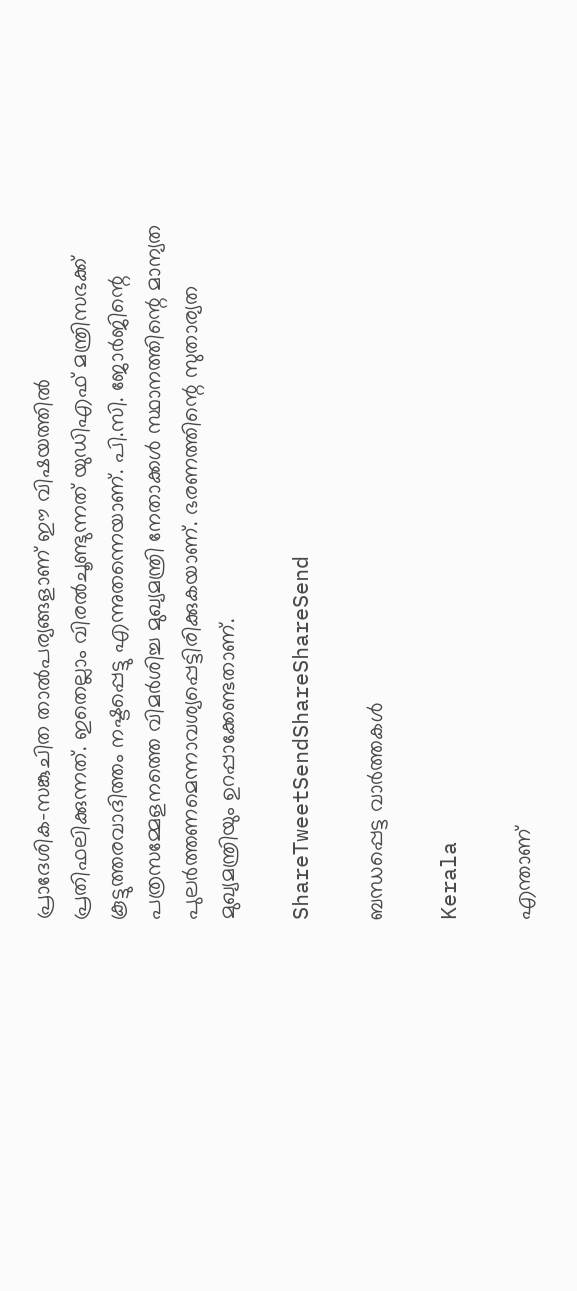പ്രാദേശിക-സങ്കുചിത താല്‍പര്യങ്ങളാണ്‌ ഈ വിഷയത്തില്‍ പ്രതിഫലിക്കുന്നത്‌. ഇതെല്ലാം വിരല്‍ചൂണ്ടുന്നത്‌ യുഡിഎഫ്‌ മന്ത്രിസഭക്ക്‌ കൂട്ടുത്തരവാദിത്തം നഷ്ടപ്പെട്ടു എന്നുതന്നെയാണ്‌. പി.സി. ജോര്‍ജിന്റെ പത്രസമ്മേളനത്തെ വിമര്‍ശിച്ച മുഖ്യമന്ത്രി നേതാക്കള്‍ സ്ഥാനത്തിന്റെ മാന്യത പുലര്‍ത്തണമെന്നാവശ്യപ്പെട്ടിരിക്കുകയാണ്‌. ഭരണത്തിന്റെ സുതാര്യത മുഖ്യമന്ത്രിയും ഉറപ്പാക്കേണ്ടതാണ്‌.

ShareTweetSendShareShareSend

ബന്ധപ്പെട്ട വാര്‍ത്തകള്‍

Kerala

എന്താണ്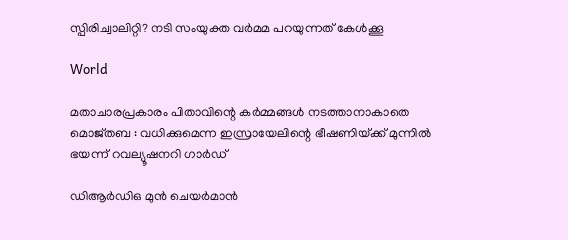സ്പിരിച്വാലിറ്റി? നടി സംയുക്ത വര്‍മമ പറയുന്നത് കേള്‍ക്കൂ

World

മതാചാരപ്രകാരം പിതാവിന്റെ കർമ്മങ്ങൾ നടത്താനാകാതെ മൊജ്തബ : വധിക്കുമെന്ന ഇസ്രായേലിന്റെ ഭീഷണിയ്‌ക്ക് മുന്നിൽ ഭയന്ന് റവല്യൂഷനറി ഗാർഡ്

ഡിആര്‍ഡിഒ മുന്‍ ചെയര്‍മാന്‍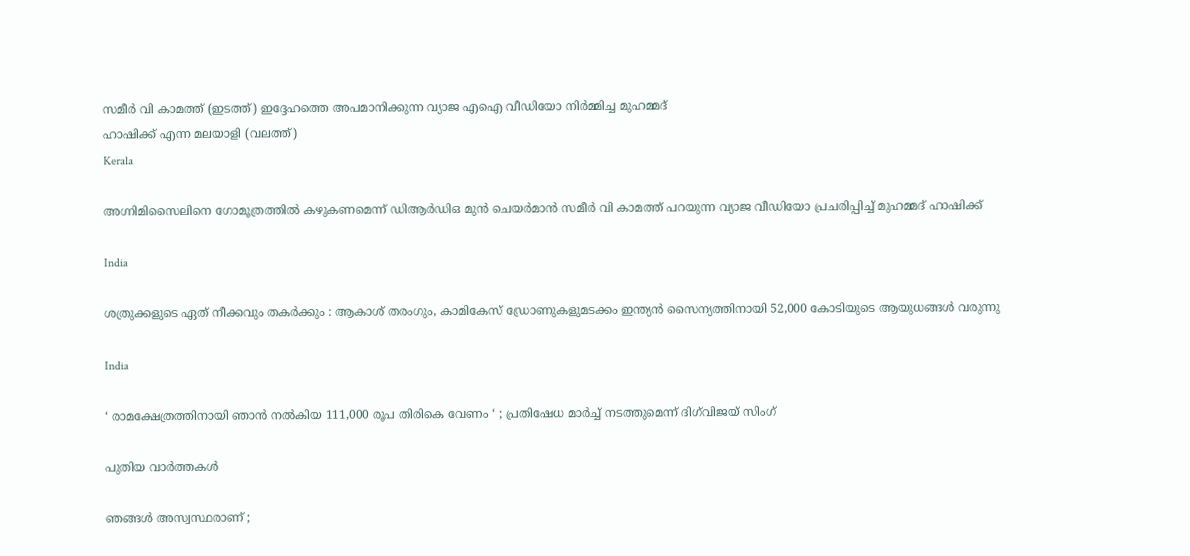സമീര്‍ വി കാമത്ത് (ഇടത്ത്) ഇദ്ദേഹത്തെ അപമാനിക്കുന്ന വ്യാജ എഐ വീഡിയോ നിര്‍മ്മിച്ച മുഹമ്മദ്
ഹാഷിക്ക് എന്ന മലയാളി (വലത്ത്)
Kerala

അഗ്നിമിസൈലിനെ ഗോമൂത്രത്തില്‍ കഴുകണമെന്ന് ഡിആര്‍ഡിഒ മുന്‍ ചെയര്‍മാന്‍ സമീര്‍ വി കാമത്ത് പറയുന്ന വ്യാജ വീഡിയോ പ്രചരിപ്പിച്ച് മുഹമ്മദ് ഹാഷിക്ക്

India

ശത്രുക്കളുടെ ഏത് നീക്കവും തകർക്കും : ആകാശ് തരംഗും, കാമികേസ് ഡ്രോണുകളുമടക്കം ഇന്ത്യൻ സൈന്യത്തിനായി 52,000 കോടിയുടെ ആയുധങ്ങൾ വരുന്നു

India

‘ രാമക്ഷേത്രത്തിനായി ഞാൻ നൽകിയ 111,000 രൂപ തിരികെ വേണം ‘ ; പ്രതിഷേധ മാർച്ച് നടത്തുമെന്ന് ദിഗ്‌വിജയ് സിംഗ്

പുതിയ വാര്‍ത്തകള്‍

ഞങ്ങൾ അസ്വസ്ഥരാണ് ;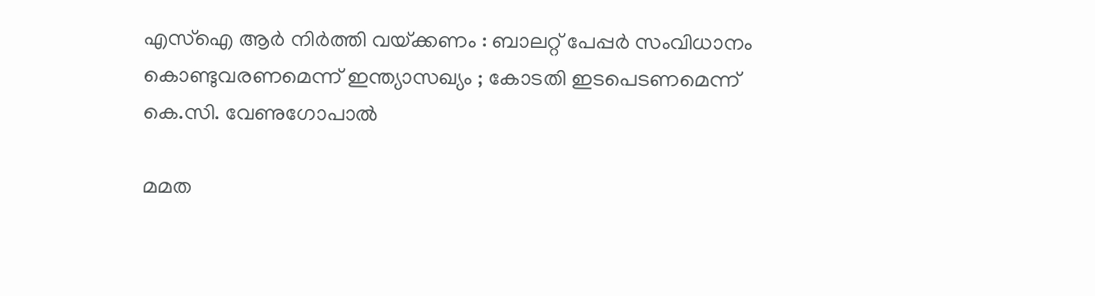എസ്ഐ ആർ നിർത്തി വയ്‌ക്കണം : ബാലറ്റ് പേപ്പർ സംവിധാനം കൊണ്ടുവരണമെന്ന് ഇന്ത്യാസഖ്യം ; കോടതി ഇടപെടണമെന്ന് കെ.സി. വേണുഗോപാൽ

മമത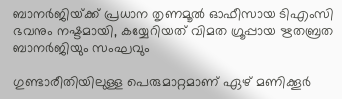ബാനര്‍ജിയ്‌ക്ക് പ്രധാന തൃണമൂല്‍ ഓഫീസായ ടിഎംസി ഭവനും നഷ്ടമായി, കയ്യേറിയത് വിമത ഗ്രൂപ്പായ ഋതബ്രത ബാനര്‍ജിയും സംഘവും

ഗുണ്ടാരീതിയിലുള്ള പെരുമാറ്റമാണ് ഏഴ് മണിക്കൂര്‍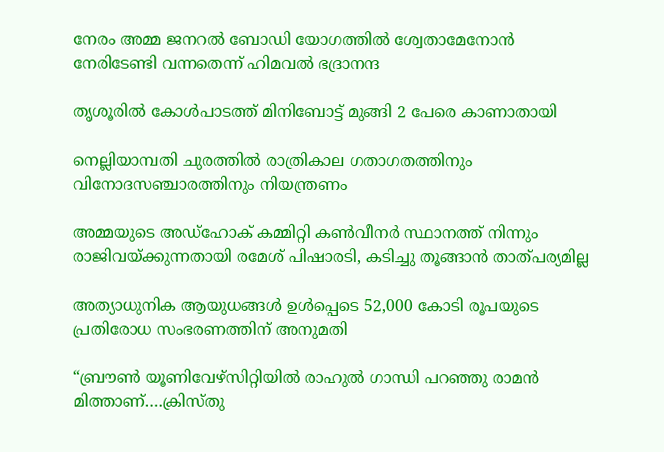നേരം അമ്മ ജനറല്‍ ബോഡി യോഗത്തില്‍ ശ്വേതാമേനോന്‍ നേരിടേണ്ടി വന്നതെന്ന് ഹിമവല്‍ ഭദ്രാനന്ദ

തൃശൂരില്‍ കോള്‍പാടത്ത് മിനിബോട്ട് മുങ്ങി 2 പേരെ കാണാതായി

നെല്ലിയാമ്പതി ചുരത്തില്‍ രാത്രികാല ഗതാഗതത്തിനും വിനോദസഞ്ചാരത്തിനും നിയന്ത്രണം

അമ്മയുടെ അഡ്‌ഹോക് കമ്മിറ്റി കണ്‍വീനര്‍ സ്ഥാനത്ത് നിന്നും രാജിവയ്‌ക്കുന്നതായി രമേശ് പിഷാരടി, കടിച്ചു തൂങ്ങാന്‍ താത്പര്യമില്ല

അത്യാധുനിക ആയുധങ്ങൾ ഉൾപ്പെടെ 52,000 കോടി രൂപയുടെ പ്രതിരോധ സംഭരണത്തിന് അനുമതി

“ബ്രൗണ്‍ യൂണിവേഴ്സിറ്റിയില്‍ രാഹുല്‍ ഗാന്ധി പറഞ്ഞു രാമന്‍ മിത്താണ്….ക്രിസ്തു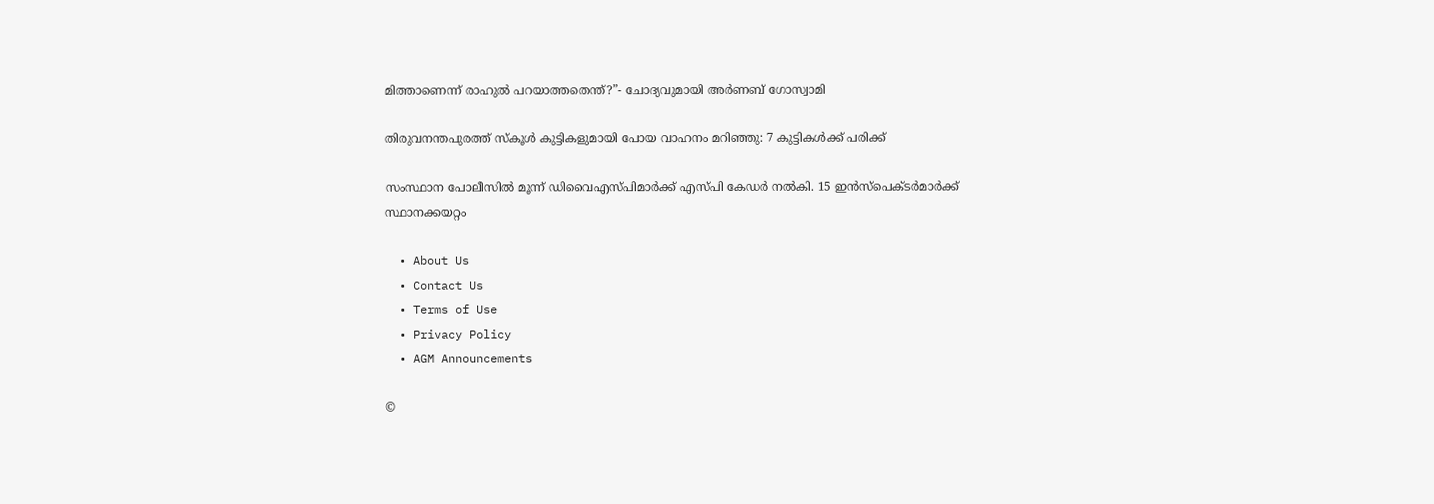മിത്താണെന്ന് രാഹുല്‍ പറയാത്തതെന്ത്?”- ചോദ്യവുമായി അര്‍ണബ് ഗോസ്വാമി

തിരുവനന്തപുരത്ത് സ്‌കൂള്‍ കുട്ടികളുമായി പോയ വാഹനം മറിഞ്ഞു: 7 കുട്ടികള്‍ക്ക് പരിക്ക്

സംസ്ഥാന പോലീസില്‍ മൂന്ന് ഡിവൈഎസ്പിമാര്‍ക്ക് എസ്പി കേഡര്‍ നല്‍കി. 15 ഇന്‍സ്പെക്ടര്‍മാര്‍ക്ക് സ്ഥാനക്കയറ്റം

  • About Us
  • Contact Us
  • Terms of Use
  • Privacy Policy
  • AGM Announcements

©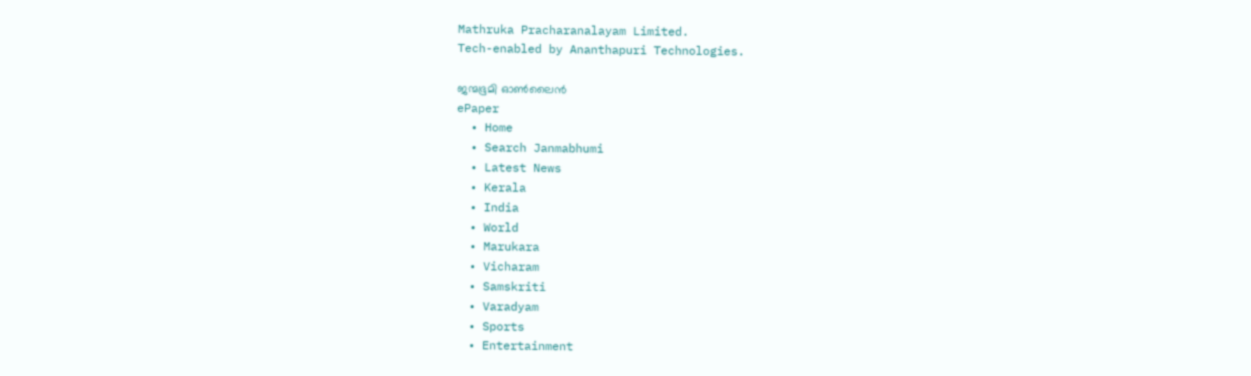Mathruka Pracharanalayam Limited.
Tech-enabled by Ananthapuri Technologies.

ജന്മഭൂമി ഓണ്‍ലൈന്‍
ePaper
  • Home
  • Search Janmabhumi
  • Latest News
  • Kerala
  • India
  • World
  • Marukara
  • Vicharam
  • Samskriti
  • Varadyam
  • Sports
  • Entertainment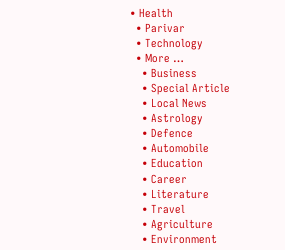• Health
  • Parivar
  • Technology
  • More …
    • Business
    • Special Article
    • Local News
    • Astrology
    • Defence
    • Automobile
    • Education
    • Career
    • Literature
    • Travel
    • Agriculture
    • Environment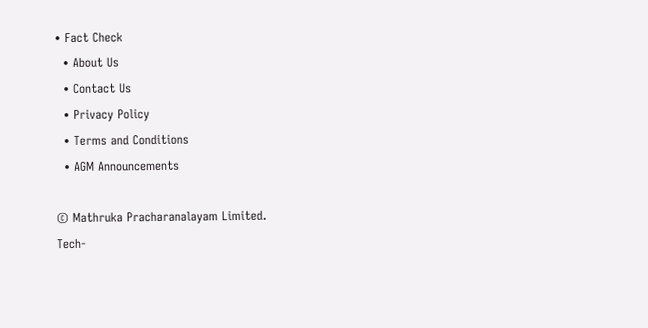• Fact Check
  • About Us
  • Contact Us
  • Privacy Policy
  • Terms and Conditions
  • AGM Announcements

© Mathruka Pracharanalayam Limited.
Tech-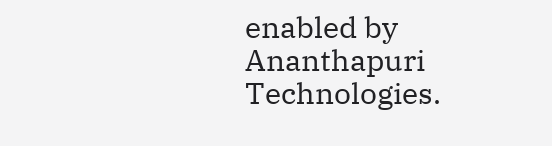enabled by Ananthapuri Technologies.